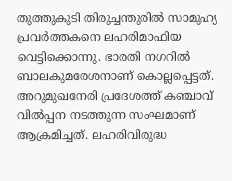തുത്തുകുടി തിരുച്ചന്തുരില്‍ സാമുഹ്യ പ്രവര്‍ത്തകനെ ലഹരിമാഫിയ വെട്ടിക്കൊന്നു. ഭാരതി നഗറില്‍ ബാലകുമരേശനാണ് കൊല്ലപ്പെട്ടത്.  അറുമുഖനേരി പ്രദേശത്ത് കഞ്ചാവ് വില്‍പ്പന നടത്തുന്ന സംഘമാണ് ആക്രമിച്ചത്. ലഹരിവിരുദ്ധ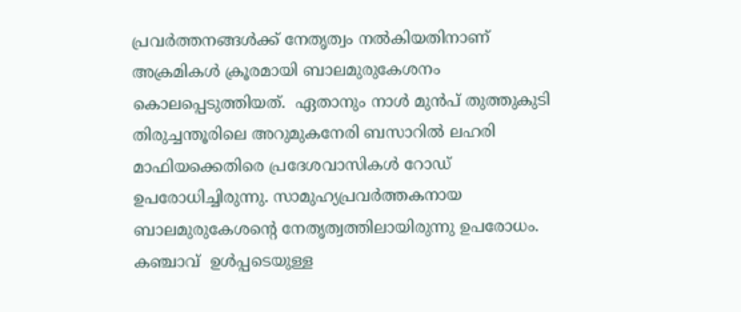പ്രവര്‍ത്തനങ്ങള്‍ക്ക് നേതൃത്വം നല്‍കിയതിനാണ് അക്രമികള്‍ ക്രൂരമായി ബാലമുരുകേശനം കൊലപ്പെടുത്തിയത്.  ഏതാനും നാള്‍ മുന്‍പ് തുത്തുകുടി തിരുച്ചന്തൂരിലെ അറുമുകനേരി ബസാറില്‍ ലഹരി മാഫിയക്കെതിരെ പ്രദേശവാസികള്‍ റോഡ് ഉപരോധിച്ചിരുന്നു. സാമുഹ്യപ്രവര്‍ത്തകനായ ബാലമുരുകേശന്റെ നേതൃത്വത്തിലായിരുന്നു ഉപരോധം. കഞ്ചാവ്  ഉള്‍പ്പടെയുള്ള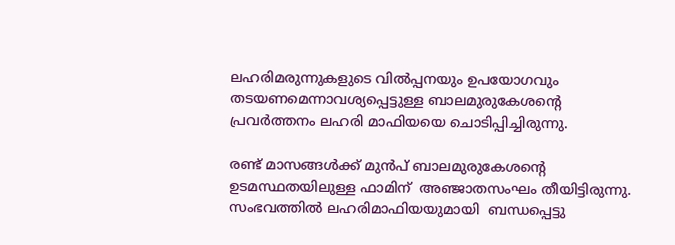ലഹരിമരുന്നുകളുടെ വില്‍പ്പനയും ഉപയോഗവും തടയണമെന്നാവശ്യപ്പെട്ടുള്ള ബാലമുരുകേശന്റെ പ്രവര്‍ത്തനം ലഹരി മാഫിയയെ ചൊടിപ്പിച്ചിരുന്നു.

രണ്ട് മാസങ്ങള്‍ക്ക് മുന്‍പ് ബാലമുരുകേശന്റെ ഉടമസ്ഥതയിലുള്ള ഫാമിന്  അഞ്ജാതസംഘം തീയിട്ടിരുന്നു. സംഭവത്തില്‍ ലഹരിമാഫിയയുമായി  ബന്ധപ്പെട്ടു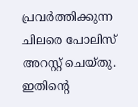പ്രവര്‍ത്തിക്കുന്ന ചിലരെ പോലിസ് അറസ്റ്റ് ചെയ്തു. ഇതിന്‍റെ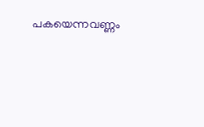പകയെന്നവണ്ണം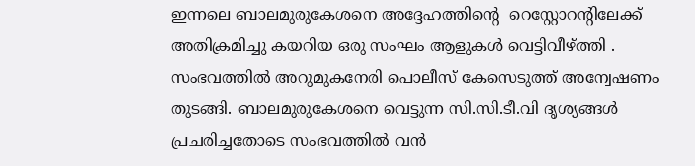ഇന്നലെ ബാലമുരുകേശനെ അദ്ദേഹത്തിന്‍റെ  റെസ്റ്റോറന്റിലേക്ക് അതിക്രമിച്ചു കയറിയ ഒരു സംഘം ആളുകള്‍ വെട്ടിവീഴ്ത്തി .  സംഭവത്തില്‍ അറുമുകനേരി പൊലീസ് കേസെടുത്ത് അന്വേഷണം തുടങ്ങി. ബാലമുരുകേശനെ വെട്ടുന്ന സി.സി.ടീ.വി ദൃശ്യങ്ങള്‍ പ്രചരിച്ചതോടെ സംഭവത്തില്‍ വന്‍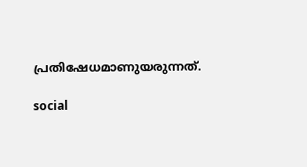പ്രതിഷേധമാണുയരുന്നത്.

social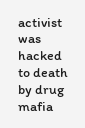activist was hacked to death by drug mafia